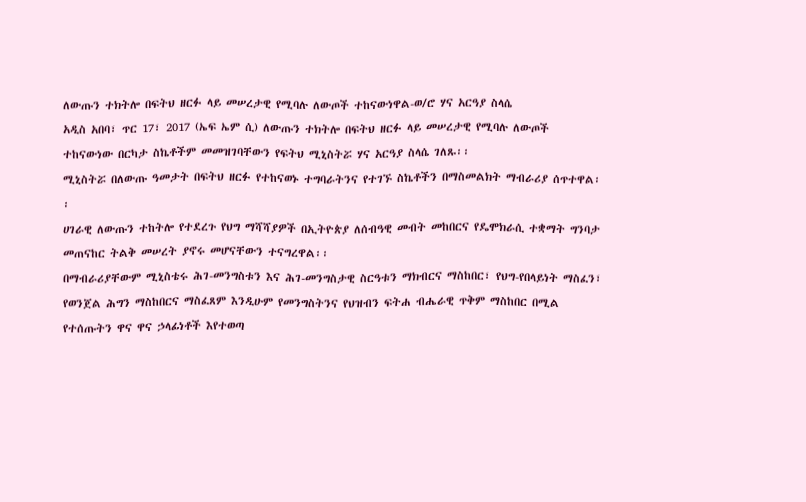ለውጡን ተክትሎ በፍትህ ዘርፉ ላይ መሠረታዊ የሚባሉ ለውጦች ተከናውነዋል-ወ/ሮ ሃና አርዓያ ስላሴ
አዲስ አበባ፣ ጥር 17፣ 2017 (ኤፍ ኤም ሲ) ለውጡን ተክትሎ በፍትህ ዘርፉ ላይ መሠረታዊ የሚባሉ ለውጦች ተከናውነው በርካታ ስኬቶችም መመዝገባቸውን የፍትህ ሚኒስትሯ ሃና አርዓያ ስላሴ ገለጹ፡፡
ሚኒስትሯ በለውጡ ዓመታት በፍትህ ዘርፉ የተከናወኑ ተግባራትንና የተገኙ ስኬቶችን በማስመልክት ማብራሪያ ሰጥተዋል፡፡
ሀገራዊ ለውጡን ተከትሎ የተደረጉ የህግ ማሻሻያዎች በኢትዮጵያ ለሰብዓዊ መብት መከበርና የዴሞክራሲ ተቋማት ግንባታ መጠናከር ትልቅ መሠረት ያኖሩ መሆናቸውን ተናግረዋል፡፡
በማብራሪያቸውም ሚኒስቴሩ ሕገ-መንግስቱን እና ሕገ-መንግስታዊ ስርዓቱን ማክብርና ማስከበር፣ የህግ-የበላይነት ማስፈን፣ የወንጀል ሕግን ማስከበርና ማስፈጸም እንዲሁም የመንግስትንና የህዝብን ፍትሐ ብሔራዊ ጥቅም ማስከበር በሚል የተሰጡትን ዋና ዋና ኃላፊነቶች እየተወጣ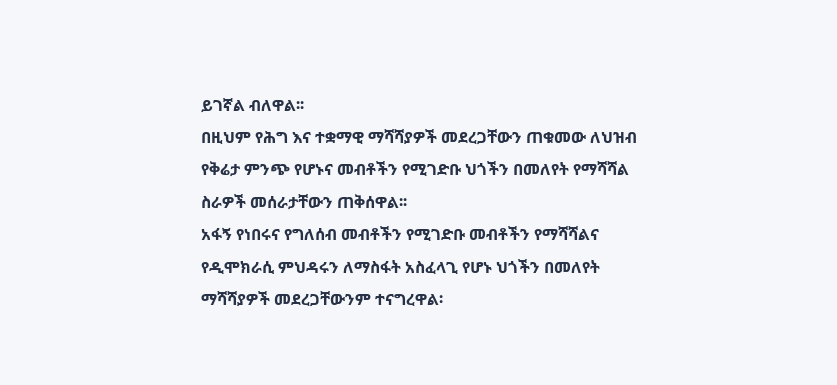ይገኛል ብለዋል፡፡
በዚህም የሕግ እና ተቋማዊ ማሻሻያዎች መደረጋቸውን ጠቁመው ለህዝብ የቅሬታ ምንጭ የሆኑና መብቶችን የሚገድቡ ህጎችን በመለየት የማሻሻል ስራዎች መሰራታቸውን ጠቅሰዋል፡፡
አፋኝ የነበሩና የግለሰብ መብቶችን የሚገድቡ መብቶችን የማሻሻልና የዲሞክራሲ ምህዳሩን ለማስፋት አስፈላጊ የሆኑ ህጎችን በመለየት ማሻሻያዎች መደረጋቸውንም ተናግረዋል፡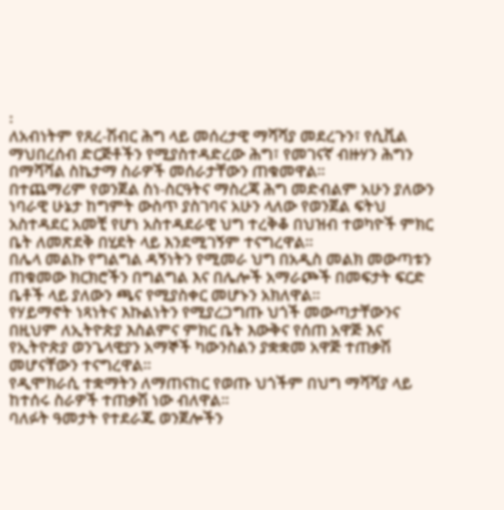፡
ለአብነትም የጸረ-ሽብር ሕግ ላይ መሰረታዊ ማሻሻያ መደረጉን፣ የሲቪል ማህበረሰብ ድርጅቶችን የሚያስተዳድረው ሕግ፣ የመገናኛ ብዙሃን ሕግን በማሻሻል ስኬታማ ስራዎች መሰራታቸውን ጠቁመዋል፡፡
በተጨማሪም የወንጀል ስነ-ስርዓትና ማስረጃ ሕግ መድብልም አሁን ያለውን ነባራዊ ሁኔታ ከግምት ውስጥ ያስገባና አሁን ላለው የወንጀል ፍትህ አስተዳደር አመቺ የሆነ አስተዳደራዊ ህግ ተረቅቆ በህዝብ ተወካዮች ምክር ቤት ለመጽደቅ በሂደት ላይ እንደሚገኝም ተናግረዋል፡፡
በሌላ መልኩ የግልግል ዳኝነትን የሚመራ ህግ በአዲስ መልክ መውጣቱን ጠቁመው ክርክሮችን በግልግል እና በሌሎች አማራጮች በመፍታት ፍርድ ቤቶች ላይ ያለውን ጫና የሚያስቀር መሆኑን አክለዋል።
የሃይማኖት ነጻነትና እኩልነትን የሚያረጋግጡ ህጎች መውጣታቸውንና በዚህም ለኢትዮጵያ እስልምና ምክር ቤት እውቅና የሰጠ አዋጅ እና የኢትዮጵያ ወንጌላዊያን አማኞች ካውንስልን ያቋቋመ አዋጅ ተጠቃሽ መሆናቸውን ተናግረዋል፡፡
የዲሞክራሲ ተቋማትን ለማጠናከር የወጡ ህጎችም በህግ ማሻሻያ ላይ ከተሰሩ ስራዎች ተጠቃሽ ነው ብለዋል፡፡
ባለፉት ዓመታት የተደራጁ ወንጀሎችን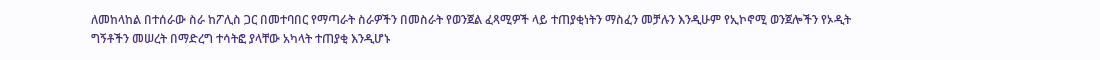ለመከላከል በተሰራው ስራ ከፖሊስ ጋር በመተባበር የማጣራት ስራዎችን በመስራት የወንጀል ፈጻሚዎች ላይ ተጠያቂነትን ማስፈን መቻሉን እንዲሁም የኢኮኖሚ ወንጀሎችን የኦዲት ግኝቶችን መሠረት በማድረግ ተሳትፎ ያላቸው አካላት ተጠያቂ እንዲሆኑ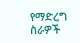የማድረግ ስራዎች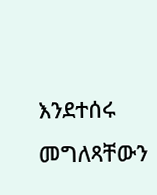እንደተሰሩ መግለጻቸውን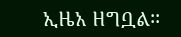ኢዜአ ዘግቧል፡፡